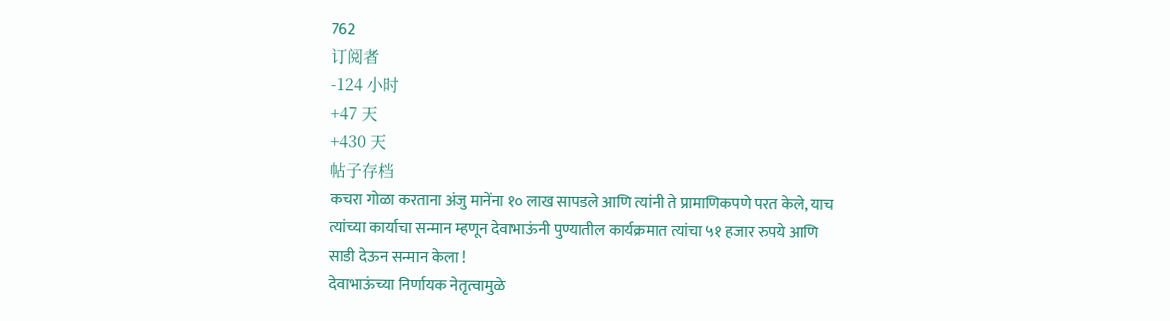762
订阅者
-124 小时
+47 天
+430 天
帖子存档
कचरा गोळा करताना अंजु मानेंना १० लाख सापडले आणि त्यांनी ते प्रामाणिकपणे परत केले, याच त्यांच्या कार्याचा सन्मान म्हणून देवाभाऊंनी पुण्यातील कार्यक्रमात त्यांचा ५१ हजार रुपये आणि साडी देऊन सन्मान केला !
देवाभाऊंच्या निर्णायक नेतृत्वामुळे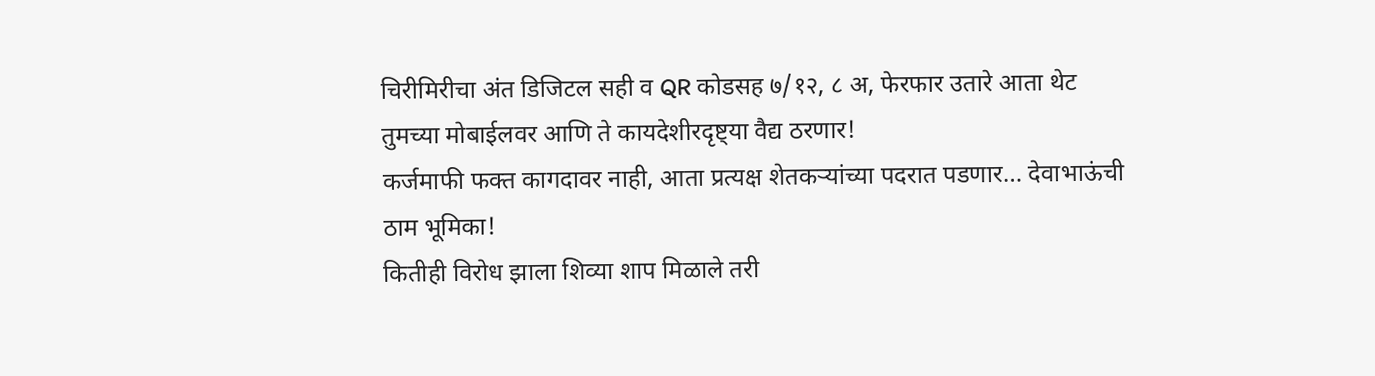चिरीमिरीचा अंत डिजिटल सही व QR कोडसह ७/१२, ८ अ, फेरफार उतारे आता थेट तुमच्या मोबाईलवर आणि ते कायदेशीरदृष्ट्या वैद्य ठरणार!
कर्जमाफी फक्त कागदावर नाही, आता प्रत्यक्ष शेतकऱ्यांच्या पदरात पडणार… देवाभाऊंची ठाम भूमिका!
कितीही विरोध झाला शिव्या शाप मिळाले तरी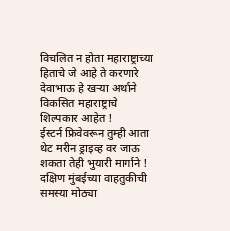विचलित न होता महाराष्ट्राच्या हिताचे जे आहे ते करणारे देवाभाऊ हे खऱ्या अर्थाने विकसित महाराष्ट्राचे शिल्पकार आहेत !
ईस्टर्न फ्रिवेवरून तुम्ही आता थेट मरीन ड्राइव्ह वर जाऊ शकता तेही भुयारी मार्गाने ! दक्षिण मुंबईच्या वाहतुकीची समस्या मोठ्या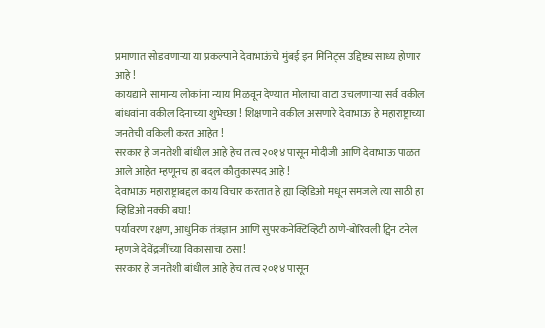प्रमाणात सोडवणाऱ्या या प्रकल्पाने देवाभाऊंचे मुंबई इन मिनिट्स उद्दिष्ट्य साध्य होणार आहे !
कायद्याने सामान्य लोकांना न्याय मिळवून देण्यात मोलाचा वाटा उचलणाऱ्या सर्व वकील बांधवांना वकील दिनाच्या शुभेच्छा ! शिक्षणाने वकील असणारे देवाभाऊ हे महाराष्ट्राच्या जनतेची वकिली करत आहेत !
सरकार हे जनतेशी बांधील आहे हेच तत्व २०१४ पासून मोदीजी आणि देवाभाऊ पाळत आले आहेत म्हणूनच हा बदल कौतुकास्पद आहे !
देवाभाऊ महाराष्ट्राबद्दल काय विचार करतात हे ह्या व्हिडिओ मधून समजले त्या साठी हा व्हिडिओ नक्की बघा!
पर्यावरण रक्षण, आधुनिक तंत्रज्ञान आणि सुपरकनेक्टिव्हिटी ठाणे-बोरिवली ट्विन टनेल म्हणजे देवेंद्रजींच्या विकासाचा ठसा!
सरकार हे जनतेशी बांधील आहे हेच तत्व २०१४ पासून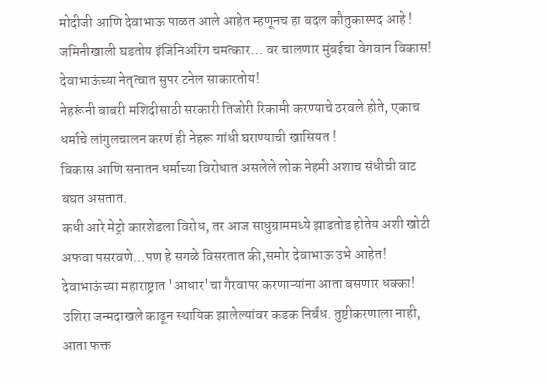मोदीजी आणि देवाभाऊ पाळत आले आहेत म्हणूनच हा बदल कौतुकास्पद आहे !
जमिनीखाली घडतोय इंजिनिअरिंग चमत्कार… वर चालणार मुंबईचा वेगवान विकास! देवाभाऊंच्या नेतृत्वात सुपर टनेल साकारतोय!
नेहरूंनी बाबरी मशिदीसाठी सरकारी तिजोरी रिकामी करण्याचे ठरवले होते, एकाच धर्माचे लांगुलचालन करणं ही नेहरू गांधी घराण्याची खासियत !
विकास आणि सनातन धर्माच्या विरोधात असलेले लोक नेहमी अशाच संधीची वाट बघत असतात.
कधी आरे मेट्रो कारशेडला विरोध, तर आज साधुग्राममध्ये झाडतोड होतेय अशी खोटी अफवा पसरवणे…पण हे सगळे विसरतात की,समोर देवाभाऊ उभे आहेत!
देवाभाऊंच्या महाराष्ट्रात 'आधार'चा गैरवापर करणाऱ्यांना आता बसणार धक्का! उशिरा जन्मदाखले काढून स्थायिक झालेल्यांवर कडक निर्बंध. तुष्टीकरणाला नाही, आता फक्त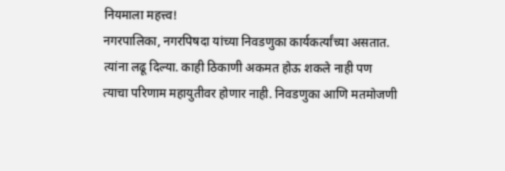नियमाला महत्त्व!
नगरपालिका, नगरपिषदा यांच्या निवडणुका कार्यकर्त्यांच्या असतात. त्यांना लढू दिल्या. काही ठिकाणी अकमत होऊ शकले नाही पण त्याचा परिणाम महायुतीवर होणार नाही. निवडणुका आणि मतमोजणी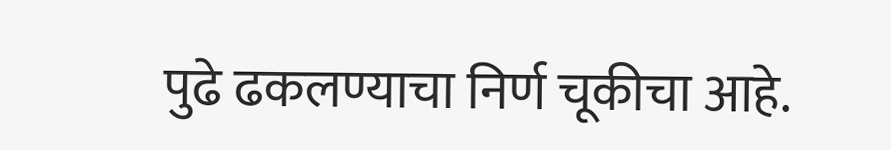पुढे ढकलण्याचा निर्ण चूकीचा आहे.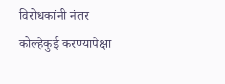विरोधकांनी नंतर कोल्हेकुई करण्यापेक्षा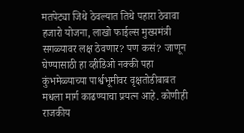मतपेट्या जिथे ठेवल्यात तिथे पहारा ठेवावा
हजारो योजना, लाखो फाईल्स मुख्यमंत्री सगळ्यावर लक्ष ठेवणार? पण कसं? जाणून घेण्यासाठी हा व्हीडिओ नक्की पहा
कुंभमेळ्याच्या पार्श्वभूमीवर वृक्षतोडीबाबत मधला मार्ग काढण्याचा प्रयत्न आहे. कोणीही राजकीय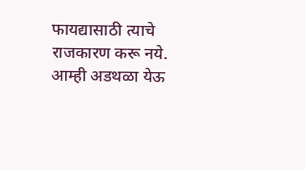फायद्यासाठी त्याचे राजकारण करू नये. आम्ही अडथळा येऊ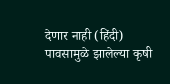देणार नाही (हिंदी)
पावसामुळे झालेल्या कृषी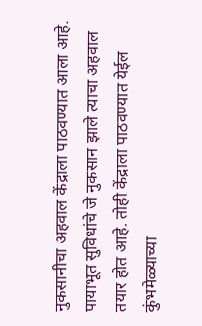नुकसानीचा अहवाल केंद्राला पाठवण्यात आला आहे. पायाभूत सुविधांचे जे नुकसान झाले त्याचा अहवाल तयार होत आहे. तोही केंद्राला पाठवण्यात येईल
कुंभमेळ्याच्या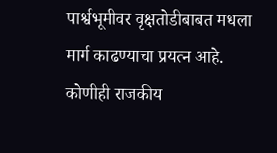पार्श्वभूमीवर वृक्षतोडीबाबत मधला मार्ग काढण्याचा प्रयत्न आहे. कोणीही राजकीय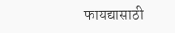फायद्यासाठी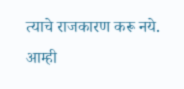त्याचे राजकारण करू नये. आम्ही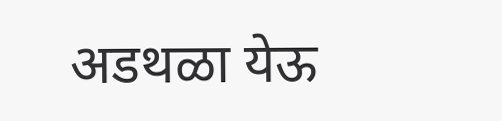अडथळा येऊ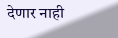देणार नाही